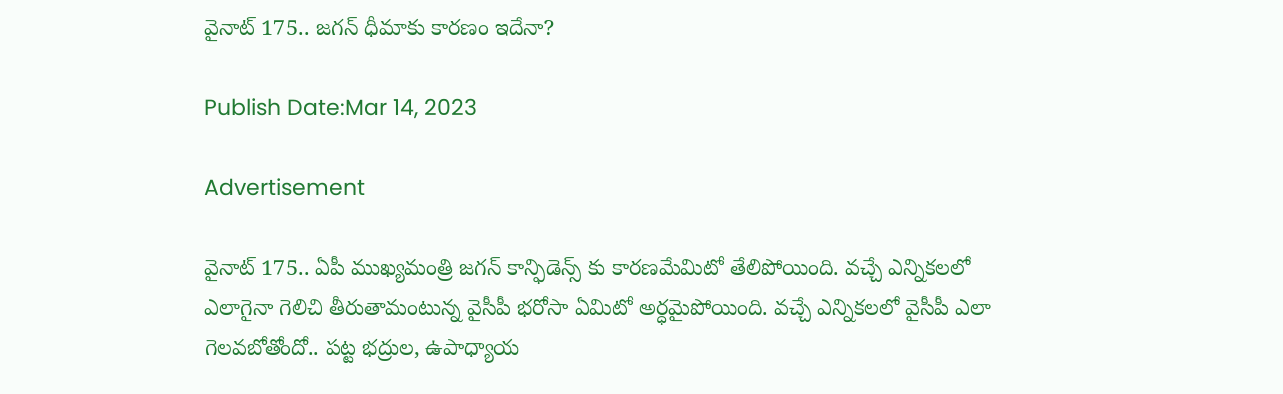వైనాట్ 175.. జగన్ ధీమాకు కారణం ఇదేనా?

Publish Date:Mar 14, 2023

Advertisement

వైనాట్ 175.. ఏపీ ముఖ్యమంత్రి జగన్ కాన్ఫిడెన్స్ కు కారణమేమిటో తేలిపోయింది. వచ్చే ఎన్నికలలో ఎలాగైనా గెలిచి తీరుతామంటున్న వైసీపీ భరోసా ఏమిటో అర్ధమైపోయింది. వచ్చే ఎన్నికలలో వైసీపీ ఎలా గెలవబోతోందో.. పట్ట భద్రుల, ఉపాధ్యాయ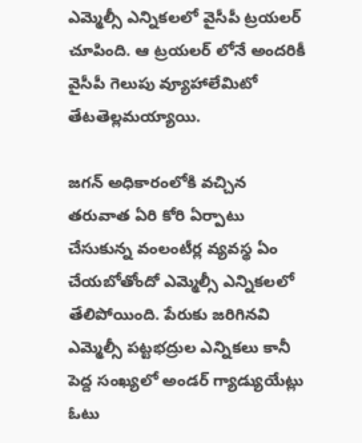ఎమ్మెల్సీ ఎన్నికలలో వైసీపీ ట్రయలర్ చూపింది. ఆ ట్రయలర్ లోనే అందరికీ వైసీపీ గెలుపు వ్యూహాలేమిటో తేటతెల్లమయ్యాయి.

జగన్ అధికారంలోకి వచ్చిన తరువాత ఏరి కోరి ఏర్పాటు చేసుకున్న వంలంటీర్ల వ్యవస్థ ఏం చేయబోతోందో ఎమ్మెల్సీ ఎన్నికలలో తేలిపోయింది. పేరుకు జరిగినవి ఎమ్మెల్సీ పట్టభద్రుల ఎన్నికలు కానీ పెద్ద సంఖ్యలో అండర్ గ్యాడ్యుయేట్లు ఓటు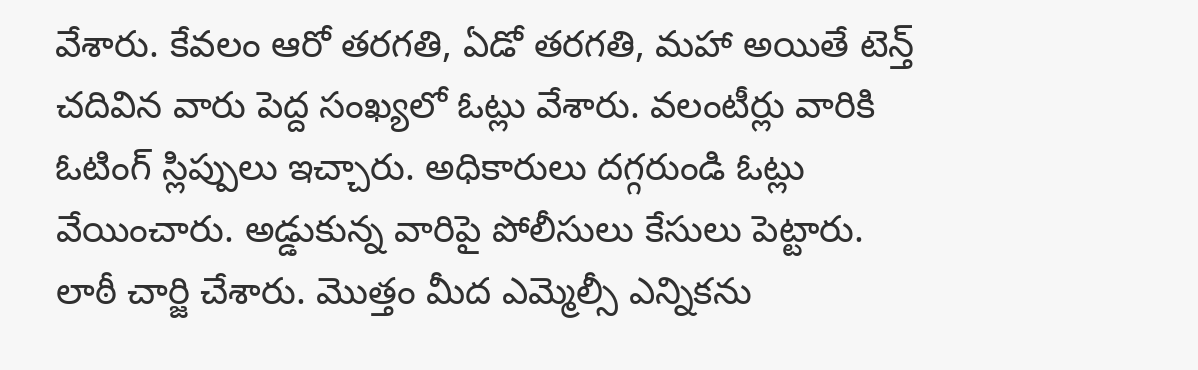వేశారు. కేవలం ఆరో తరగతి, ఏడో తరగతి, మహా అయితే టెన్త్ చదివిన వారు పెద్ద సంఖ్యలో ఓట్లు వేశారు. వలంటీర్లు వారికి ఓటింగ్ స్లిప్పులు ఇచ్చారు. అధికారులు దగ్గరుండి ఓట్లు వేయించారు. అడ్డుకున్న వారిపై పోలీసులు కేసులు పెట్టారు. లాఠీ చార్జి చేశారు. మొత్తం మీద ఎమ్మెల్సీ ఎన్నికను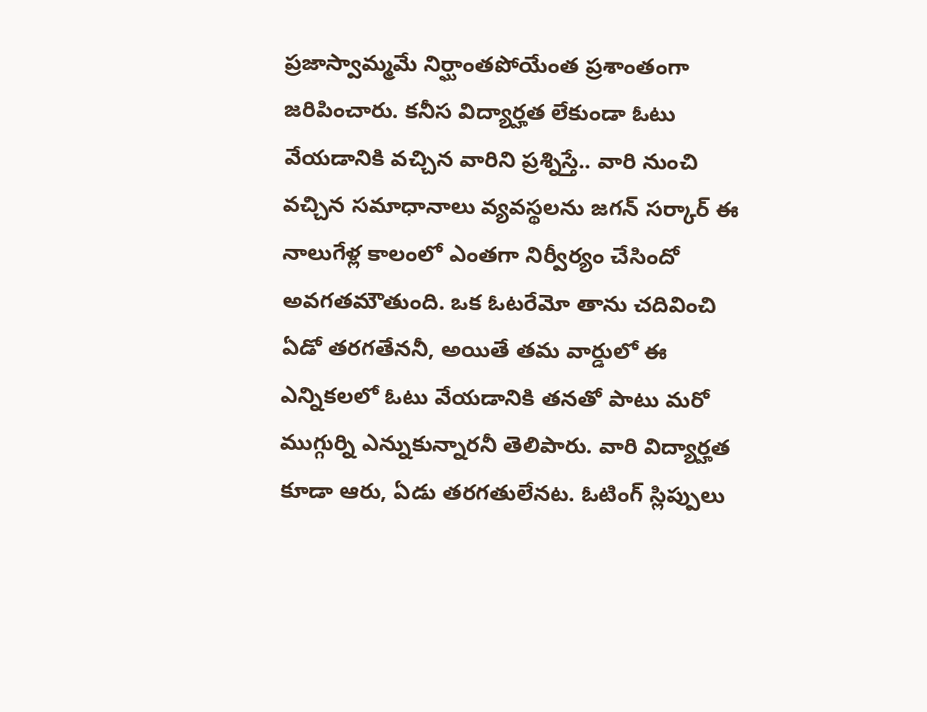ప్రజాస్వామ్మమే నిర్ఘాంతపోయేంత ప్రశాంతంగా జరిపించారు. కనీస విద్యార్హత లేకుండా ఓటు వేయడానికి వచ్చిన వారిని ప్రశ్నిస్తే.. వారి నుంచి వచ్చిన సమాధానాలు వ్యవస్థలను జగన్ సర్కార్ ఈ నాలుగేళ్ల కాలంలో ఎంతగా నిర్వీర్యం చేసిందో అవగతమౌతుంది. ఒక ఓటరేమో తాను చదివించి  ఏడో తరగతేననీ, అయితే తమ వార్డులో ఈ ఎన్నికలలో ఓటు వేయడానికి తనతో పాటు మరో ముగ్గుర్ని ఎన్నుకున్నారనీ తెలిపారు. వారి విద్యార్హత కూడా ఆరు, ఏడు తరగతులేనట. ఓటింగ్ స్లిప్పులు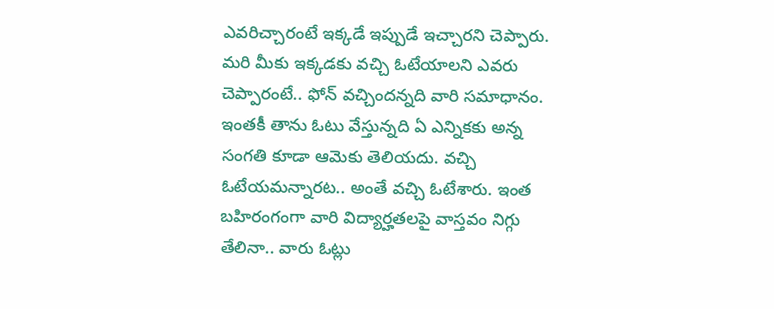ఎవరిచ్చారంటే ఇక్కడే ఇప్పుడే ఇచ్చారని చెప్పారు. మరి మీకు ఇక్కడకు వచ్చి ఓటేయాలని ఎవరు చెప్పారంటే.. ఫోన్ వచ్చిందన్నది వారి సమాధానం. ఇంతకీ తాను ఓటు వేస్తున్నది ఏ ఎన్నికకు అన్న సంగతి కూడా ఆమెకు తెలియదు. వచ్చి ఓటేయమన్నారట.. అంతే వచ్చి ఓటేశారు. ఇంత బహిరంగంగా వారి విద్యార్హతలపై వాస్తవం నిగ్గు తేలినా.. వారు ఓట్లు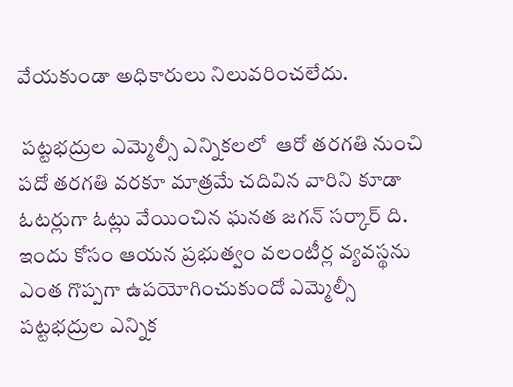వేయకుండా అధికారులు నిలువరించలేదు.

 పట్టభద్రుల ఎమ్మెల్సీ ఎన్నికలలో  ఆరో తరగతి నుంచి పదో తరగతి వరకూ మాత్రమే చదివిన వారిని కూడా ఓటర్లుగా ఓట్లు వేయించిన ఘనత జగన్ సర్కార్ ది. ఇందు కోసం ఆయన ప్రభుత్వం వలంటీర్ల వ్యవస్థను ఎంత గొప్పగా ఉపయోగించుకుందో ఎమ్మెల్సీ పట్టభద్రుల ఎన్నిక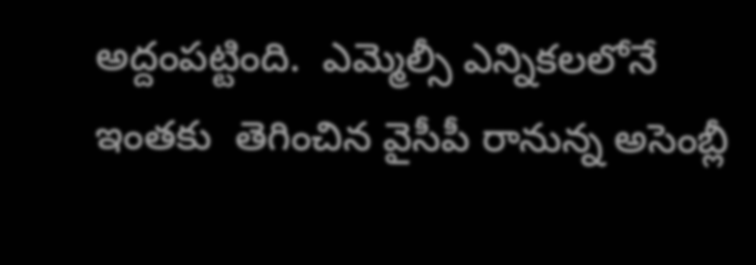అద్దంపట్టింది.  ఎమ్మెల్సీ ఎన్నికలలోనే ఇంతకు  తెగించిన వైసీపీ రానున్న అసెంబ్లీ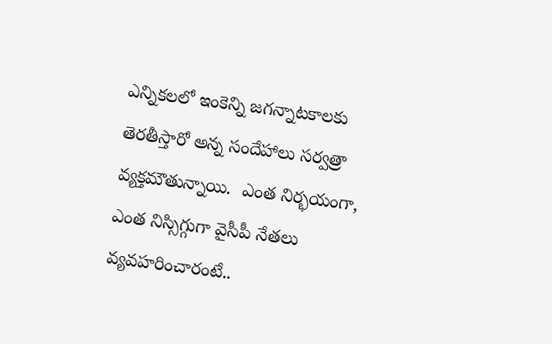ఎన్నికలలో ఇంకెన్ని జగన్నాటకాలకు తెరతీస్తారో అన్న సందేహాలు సర్వత్రా  వ్యక్తమౌతున్నాయి.  ఎంత నిర్భయంగా, ఎంత నిస్సిగ్గుగా వైసీపీ నేతలు వ్యవహరించారంటే..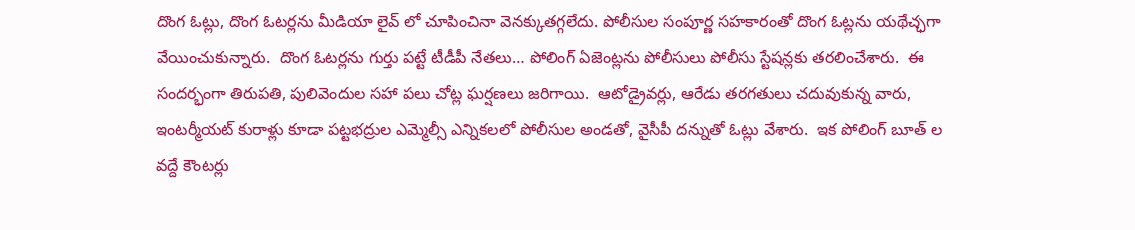దొంగ ఓట్లు, దొంగ ఓటర్లను మీడియా లైవ్ లో చూపించినా వెనక్కుతగ్గలేదు. పోలీసుల సంపూర్ణ సహకారంతో దొంగ ఓట్లను యథేచ్ఛగా వేయించుకున్నారు.  దొంగ ఓటర్లను గుర్తు పట్టే టీడీపీ నేతలు… పోలింగ్ ఏజెంట్లను పోలీసులు పోలీసు స్టేషన్లకు తరలించేశారు.  ఈ సందర్భంగా తిరుపతి, పులివెందుల సహా పలు చోట్ల ఘర్షణలు జరిగాయి.  ఆటోడ్రైవర్లు, ఆరేడు తరగతులు చదువుకున్న వారు, ఇంటర్మీయట్ కురాళ్లు కూడా పట్టభద్రుల ఎమ్మెల్సీ ఎన్నికలలో పోలీసుల అండతో, వైసీపీ దన్నుతో ఓట్లు వేశారు.  ఇక పోలింగ్ బూత్ ల వద్దే కౌంటర్లు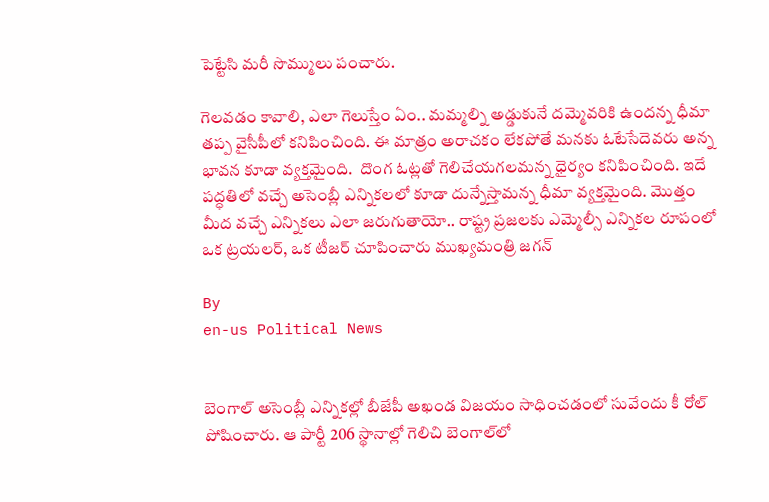పెట్టేసి మరీ సొమ్ములు పంచారు.

గెలవడం కావాలి, ఎలా గెలుస్తేం ఏం.. మమ్మల్ని అడ్డుకునే దమ్మెవరికి ఉందన్న ధీమా తప్ప వైసీపీలో కనిపించింది. ఈ మాత్రం అరాచకం లేకపోతే మనకు ఓటేసేదెవరు అన్న భావన కూడా వ్యక్తమైంది.  దొంగ ఓట్లతో గెలిచేయగలమన్న ధైర్యం కనిపించింది. ఇదే పద్ధతిలో వచ్చే అసెంబ్లీ ఎన్నికలలో కూడా దున్నేస్తామన్న ధీమా వ్యక్తమైంది. మొత్తం మీద వచ్చే ఎన్నికలు ఎలా జరుగుతాయో.. రాష్ట్ర ప్రజలకు ఎమ్మెల్సీ ఎన్నికల రూపంలో ఒక ట్రయలర్, ఒక టీజర్ చూపించారు ముఖ్యమంత్రి జగన్

By
en-us Political News


బెంగాల్ అసెంబ్లీ ఎన్నికల్లో బీజేపీ అఖండ విజయం సాధించడంలో సువేందు కీ రోల్ పోషించారు. ఆ పార్టీ 206 స్థానాల్లో గెలిచి బెంగాల్‌లో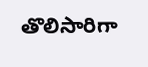తొలిసారిగా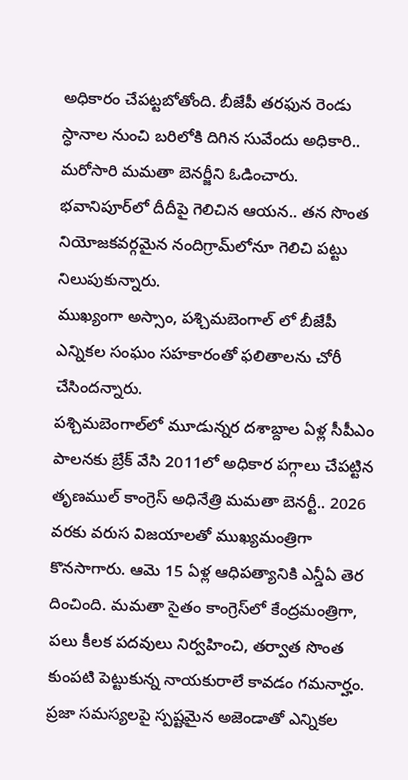అధికారం చేపట్టబోతోంది. బీజేపీ తరఫున రెండు స్ధానాల నుంచి బరిలోకి దిగిన సువేందు అధికారి.. మరోసారి మమతా బెనర్జీని ఓడించారు. భవానిపూర్‌లో దీదీపై గెలిచిన ఆయన.. తన సొంత నియోజకవర్గమైన నందిగ్రామ్‌లోనూ గెలిచి పట్టు నిలుపుకున్నారు.
ముఖ్యంగా అస్సాం, పశ్చిమబెంగాల్ లో బీజేపీ ఎన్నికల సంఘం సహకారంతో ఫలితాలను చోరీ చేసిందన్నారు.
పశ్చిమబెంగాల్‌లో మూడున్నర దశాబ్దాల ఏళ్ల సీపీఎం పాలనకు బ్రేక్ వేసి 2011లో అధికార పగ్గాలు చేపట్టిన తృణముల్ కాంగ్రెస్ అధినేత్రి మమతా బెనర్టీ.. 2026 వరకు వరుస విజయాలతో ముఖ్యమంత్రిగా కొనసాగారు. ఆమె 15 ఏళ్ల ఆధిపత్యానికి ఎన్డీఏ తెర దించింది. మమతా సైతం కాంగ్రెస్‌లో కేంద్రమంత్రిగా, పలు కీలక పదవులు నిర్వహించి, తర్వాత సొంత కుంపటి పెట్టుకున్న నాయకురాలే కావడం గమనార్హం.
ప్రజా సమస్యలపై స్పష్టమైన అజెండాతో ఎన్నికల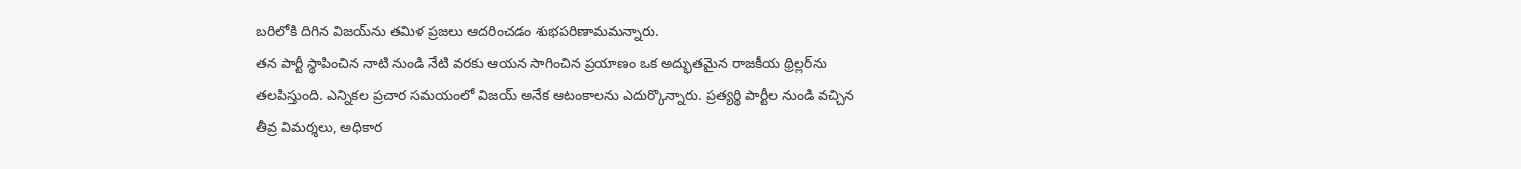బరిలోకి దిగిన విజయ్‌ను తమిళ ప్రజలు ఆదరించడం శుభపరిణామమన్నారు.
తన పార్టీ స్థాపించిన నాటి నుండి నేటి వరకు ఆయన సాగించిన ప్రయాణం ఒక అద్భుతమైన రాజకీయ థ్రిల్లర్‌ను తలపిస్తుంది. ఎన్నికల ప్రచార సమయంలో విజయ్ అనేక ఆటంకాలను ఎదుర్కొన్నారు. ప్రత్యర్థి పార్టీల నుండి వచ్చిన తీవ్ర విమర్శలు, అధికార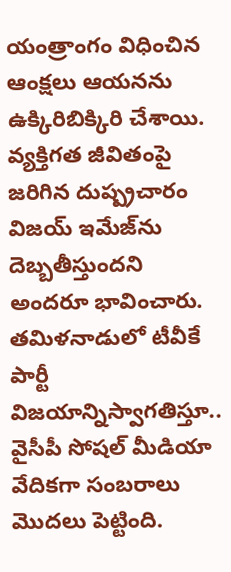యంత్రాంగం విధించిన ఆంక్షలు ఆయనను ఉక్కిరిబిక్కిరి చేశాయి. వ్యక్తిగత జీవితంపై జరిగిన దుష్ప్రచారం విజయ్ ఇమేజ్‌ను దెబ్బతీస్తుందని అందరూ భావించారు.
తమిళనాడులో టీవీకే పార్టీ విజయాన్నిస్వాగతిస్తూ.. వైసీపీ సోషల్ మీడియా వేదికగా సంబరాలు మొదలు పెట్టింది.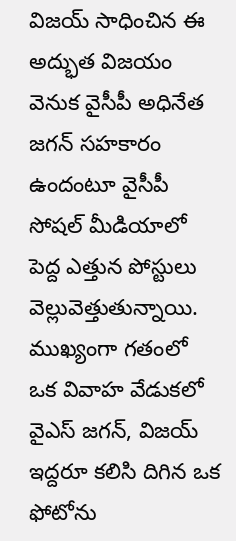విజయ్ సాధించిన ఈ అద్భుత విజయం వెనుక వైసీపీ అధినేత జగన్ సహకారం ఉందంటూ వైసీపీ సోషల్ మీడియాలో పెద్ద ఎత్తున పోస్టులు వెల్లువెత్తుతున్నాయి. ముఖ్యంగా గతంలో ఒక వివాహ వేడుకలో వైఎస్ జగన్, విజయ్ ఇద్దరూ కలిసి దిగిన ఒక ఫోటోను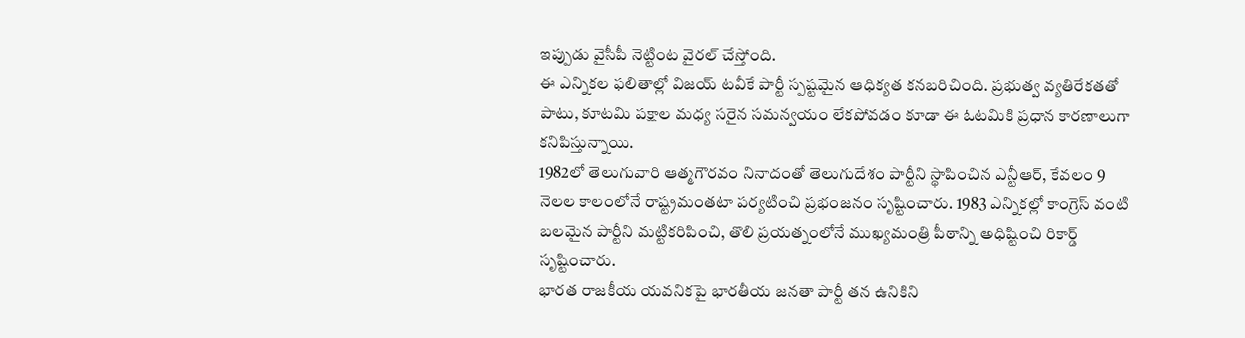ఇప్పుడు వైసీపీ నెట్టింట వైరల్ చేస్తోంది.
ఈ ఎన్నికల ఫలితాల్లో విజయ్ టవీకే పార్టీ స్పష్టమైన ఆధిక్యత కనబరిచింది. ప్రభుత్వ వ్యతిరేకతతో పాటు, కూటమి పక్షాల మధ్య సరైన సమన్వయం లేకపోవడం కూడా ఈ ఓటమికి ప్రధాన కారణాలుగా కనిపిస్తున్నాయి.
1982లో తెలుగువారి ఆత్మగౌరవం నినాదంతో తెలుగుదేశం పార్టీని స్థాపించిన ఎన్టీఆర్, కేవలం 9 నెలల కాలంలోనే రాష్ట్రమంతటా పర్యటించి ప్రభంజనం సృష్టించారు. 1983 ఎన్నికల్లో కాంగ్రెస్ వంటి బలమైన పార్టీని మట్టికరిపించి, తొలి ప్రయత్నంలోనే ముఖ్యమంత్రి పీఠాన్ని అధిష్టించి రికార్డ్ సృష్టించారు.
భారత రాజకీయ యవనికపై భారతీయ జనతా పార్టీ తన ఉనికిని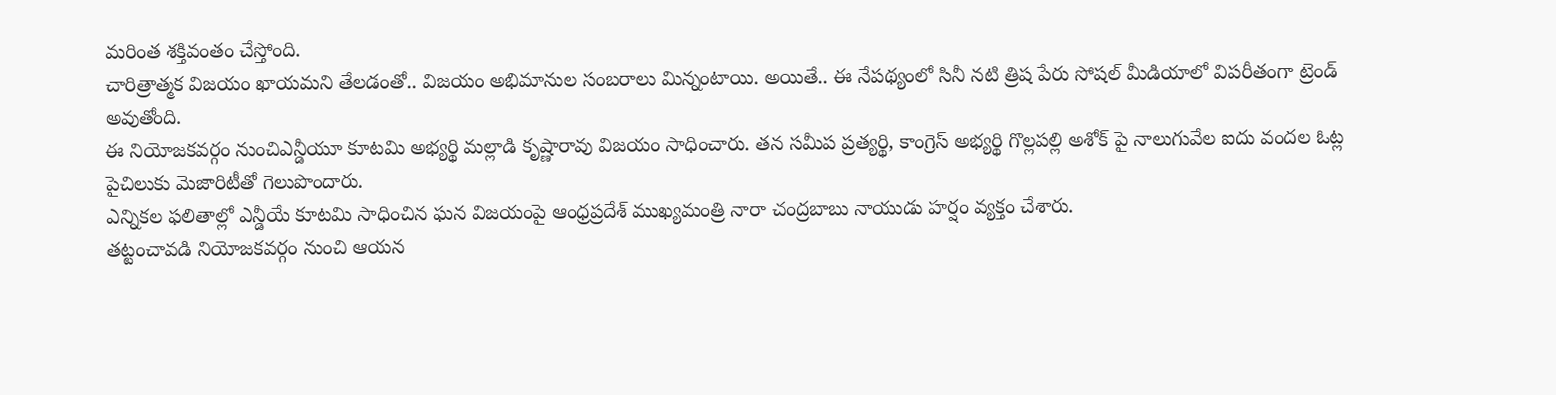మరింత శక్తివంతం చేస్తోంది.
చారిత్రాత్మక విజయం ఖాయమని తేలడంతో.. విజయం అభిమానుల సంబరాలు మిన్నంటాయి. అయితే.. ఈ నేపథ్యంలో సినీ నటి త్రిష పేరు సోషల్ మీడియాలో విపరీతంగా ట్రెండ్ అవుతోంది.
ఈ నియోజకవర్గం నుంచిఎన్డీయూ కూటమి అభ్యర్థి మల్లాడి కృష్ణారావు విజయం సాధించారు. తన సమీప ప్రత్యర్థి, కాంగ్రెస్ అభ్యర్థి గొల్లపల్లి అశోక్ పై నాలుగువేల ఐదు వందల ఓట్ల పైచిలుకు మెజారిటీతో గెలుపొందారు.
ఎన్నికల ఫలితాల్లో ఎన్డీయే కూటమి సాధించిన ఘన విజయంపై ఆంధ్రప్రదేశ్ ముఖ్యమంత్రి నారా చంద్రబాబు నాయుడు హర్షం వ్యక్తం చేశారు.
తట్టంచావడి నియోజకవర్గం నుంచి ఆయన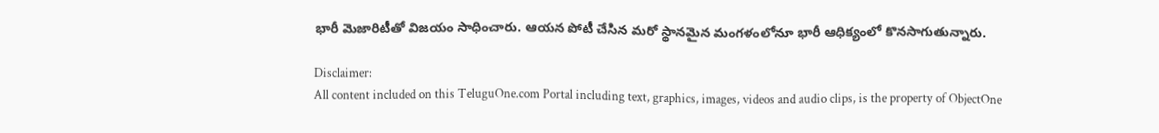భారీ మెజారిటీతో విజయం సాధించారు. ఆయన పోటీ చేసిన మరో స్థానమైన మంగళంలోనూ భారీ ఆధిక్యంలో కొనసాగుతున్నారు.

Disclaimer:
All content included on this TeluguOne.com Portal including text, graphics, images, videos and audio clips, is the property of ObjectOne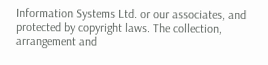Information Systems Ltd. or our associates, and protected by copyright laws. The collection, arrangement and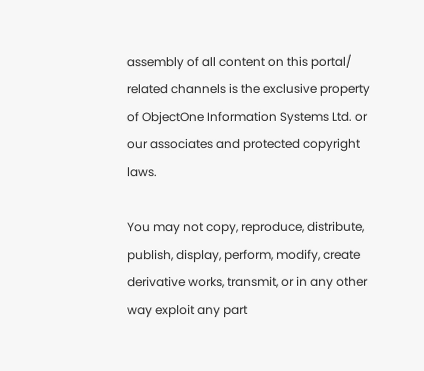assembly of all content on this portal/ related channels is the exclusive property of ObjectOne Information Systems Ltd. or our associates and protected copyright laws.

You may not copy, reproduce, distribute, publish, display, perform, modify, create derivative works, transmit, or in any other way exploit any part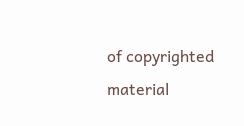of copyrighted material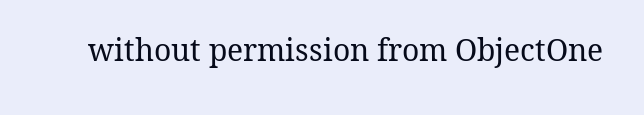without permission from ObjectOne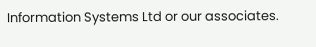Information Systems Ltd or our associates.